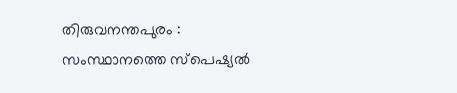തിരുവനന്തപുരം : സംസ്ഥാനത്തെ സ്പെഷ്യൽ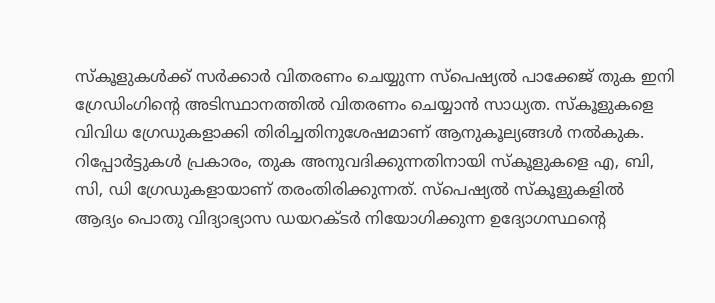സ്കൂളുകൾക്ക് സർക്കാർ വിതരണം ചെയ്യുന്ന സ്പെഷ്യൽ പാക്കേജ് തുക ഇനി ഗ്രേഡിംഗിന്റെ അടിസ്ഥാനത്തിൽ വിതരണം ചെയ്യാൻ സാധ്യത. സ്കൂളുകളെ വിവിധ ഗ്രേഡുകളാക്കി തിരിച്ചതിനുശേഷമാണ് ആനുകൂല്യങ്ങൾ നൽകുക. റിപ്പോർട്ടുകൾ പ്രകാരം, തുക അനുവദിക്കുന്നതിനായി സ്കൂളുകളെ എ, ബി, സി, ഡി ഗ്രേഡുകളായാണ് തരംതിരിക്കുന്നത്. സ്പെഷ്യൽ സ്കൂളുകളിൽ ആദ്യം പൊതു വിദ്യാഭ്യാസ ഡയറക്ടർ നിയോഗിക്കുന്ന ഉദ്യോഗസ്ഥന്റെ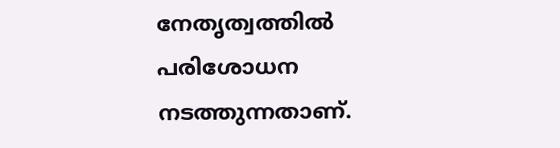നേതൃത്വത്തിൽ പരിശോധന നടത്തുന്നതാണ്.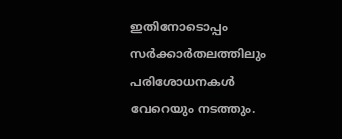ഇതിനോടൊപ്പം സർക്കാർതലത്തിലും പരിശോധനകൾ വേറെയും നടത്തും.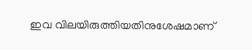ഇവ വിലയിരുത്തിയതിനുശേഷമാണ്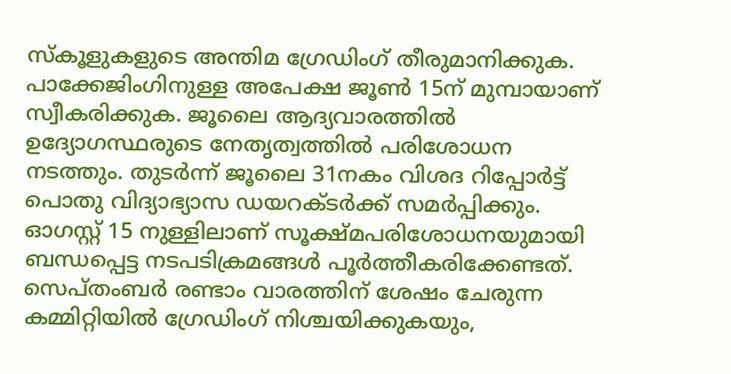സ്കൂളുകളുടെ അന്തിമ ഗ്രേഡിംഗ് തീരുമാനിക്കുക. പാക്കേജിംഗിനുള്ള അപേക്ഷ ജൂൺ 15ന് മുമ്പായാണ് സ്വീകരിക്കുക. ജൂലൈ ആദ്യവാരത്തിൽ ഉദ്യോഗസ്ഥരുടെ നേതൃത്വത്തിൽ പരിശോധന നടത്തും. തുടർന്ന് ജൂലൈ 31നകം വിശദ റിപ്പോർട്ട് പൊതു വിദ്യാഭ്യാസ ഡയറക്ടർക്ക് സമർപ്പിക്കും. ഓഗസ്റ്റ് 15 നുള്ളിലാണ് സൂക്ഷ്മപരിശോധനയുമായി ബന്ധപ്പെട്ട നടപടിക്രമങ്ങൾ പൂർത്തീകരിക്കേണ്ടത്. സെപ്തംബർ രണ്ടാം വാരത്തിന് ശേഷം ചേരുന്ന കമ്മിറ്റിയിൽ ഗ്രേഡിംഗ് നിശ്ചയിക്കുകയും,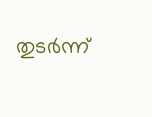തുടർന്ന്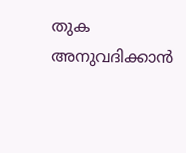തുക അനുവദിക്കാൻ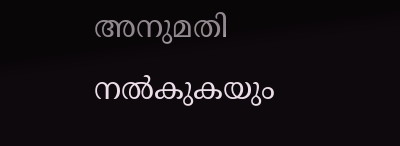അനുമതി നൽകുകയും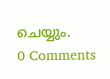ചെയ്യും.
0 Comments